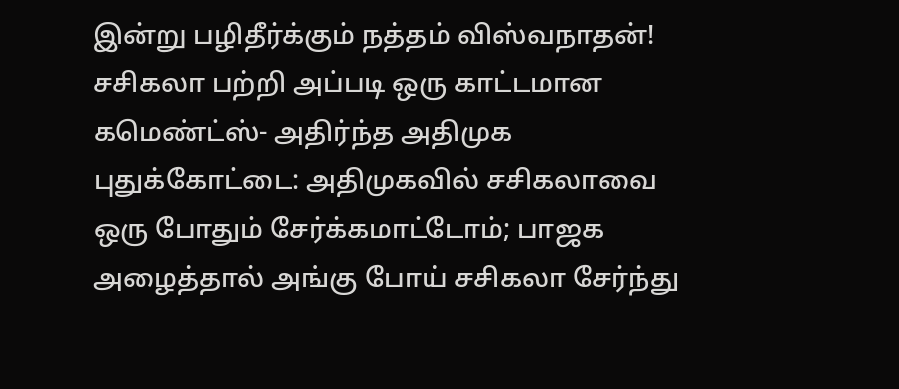இன்று பழிதீர்க்கும் நத்தம் விஸ்வநாதன்! சசிகலா பற்றி அப்படி ஒரு காட்டமான கமெண்ட்ஸ்- அதிர்ந்த அதிமுக
புதுக்கோட்டை: அதிமுகவில் சசிகலாவை ஒரு போதும் சேர்க்கமாட்டோம்; பாஜக அழைத்தால் அங்கு போய் சசிகலா சேர்ந்து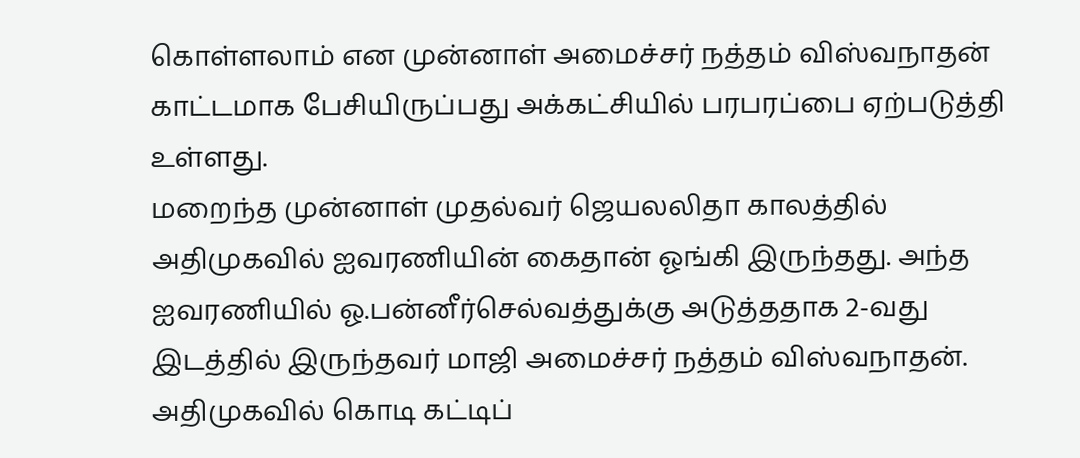கொள்ளலாம் என முன்னாள் அமைச்சர் நத்தம் விஸ்வநாதன் காட்டமாக பேசியிருப்பது அக்கட்சியில் பரபரப்பை ஏற்படுத்தி உள்ளது.
மறைந்த முன்னாள் முதல்வர் ஜெயலலிதா காலத்தில் அதிமுகவில் ஐவரணியின் கைதான் ஓங்கி இருந்தது. அந்த ஐவரணியில் ஓ.பன்னீர்செல்வத்துக்கு அடுத்ததாக 2-வது இடத்தில் இருந்தவர் மாஜி அமைச்சர் நத்தம் விஸ்வநாதன். அதிமுகவில் கொடி கட்டிப்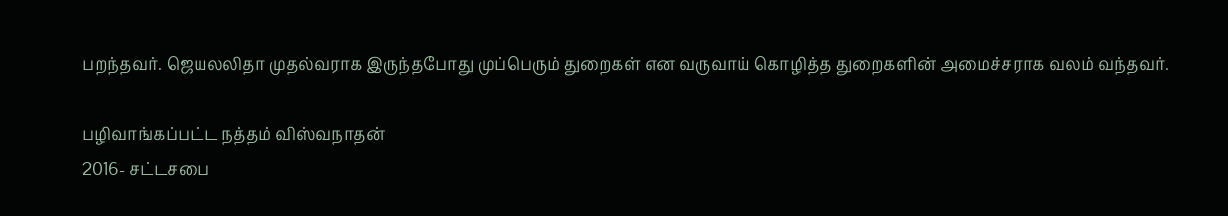பறந்தவர். ஜெயலலிதா முதல்வராக இருந்தபோது முப்பெரும் துறைகள் என வருவாய் கொழித்த துறைகளின் அமைச்சராக வலம் வந்தவர்.

பழிவாங்கப்பட்ட நத்தம் விஸ்வநாதன்
2016- சட்டசபை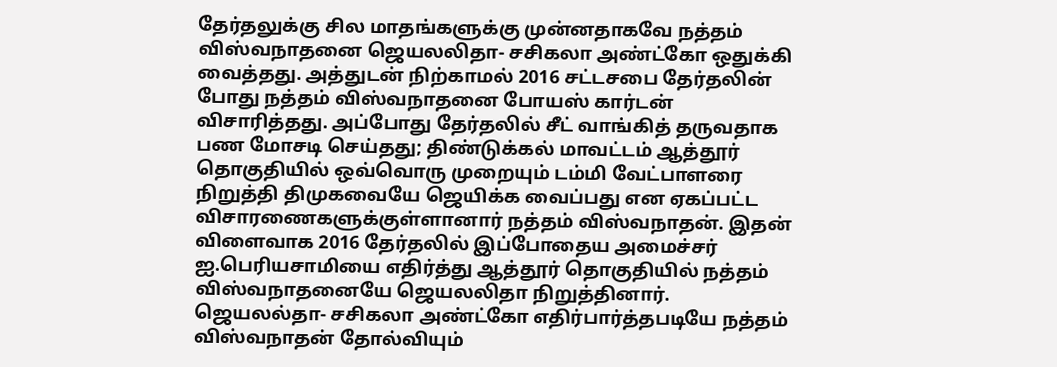தேர்தலுக்கு சில மாதங்களுக்கு முன்னதாகவே நத்தம் விஸ்வநாதனை ஜெயலலிதா- சசிகலா அண்ட்கோ ஒதுக்கி வைத்தது. அத்துடன் நிற்காமல் 2016 சட்டசபை தேர்தலின் போது நத்தம் விஸ்வநாதனை போயஸ் கார்டன் விசாரித்தது. அப்போது தேர்தலில் சீட் வாங்கித் தருவதாக பண மோசடி செய்தது; திண்டுக்கல் மாவட்டம் ஆத்தூர் தொகுதியில் ஒவ்வொரு முறையும் டம்மி வேட்பாளரை நிறுத்தி திமுகவையே ஜெயிக்க வைப்பது என ஏகப்பட்ட விசாரணைகளுக்குள்ளானார் நத்தம் விஸ்வநாதன். இதன் விளைவாக 2016 தேர்தலில் இப்போதைய அமைச்சர் ஐ.பெரியசாமியை எதிர்த்து ஆத்தூர் தொகுதியில் நத்தம் விஸ்வநாதனையே ஜெயலலிதா நிறுத்தினார். ஜெயலல்தா- சசிகலா அண்ட்கோ எதிர்பார்த்தபடியே நத்தம் விஸ்வநாதன் தோல்வியும்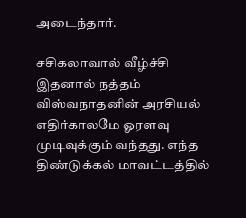அடைந்தார்.

சசிகலாவால் வீழ்ச்சி
இதனால் நத்தம் விஸ்வநாதனின் அரசியல் எதிர்காலமே ஓரளவு முடிவுக்கும் வந்தது. எந்த திண்டுக்கல் மாவட்டத்தில்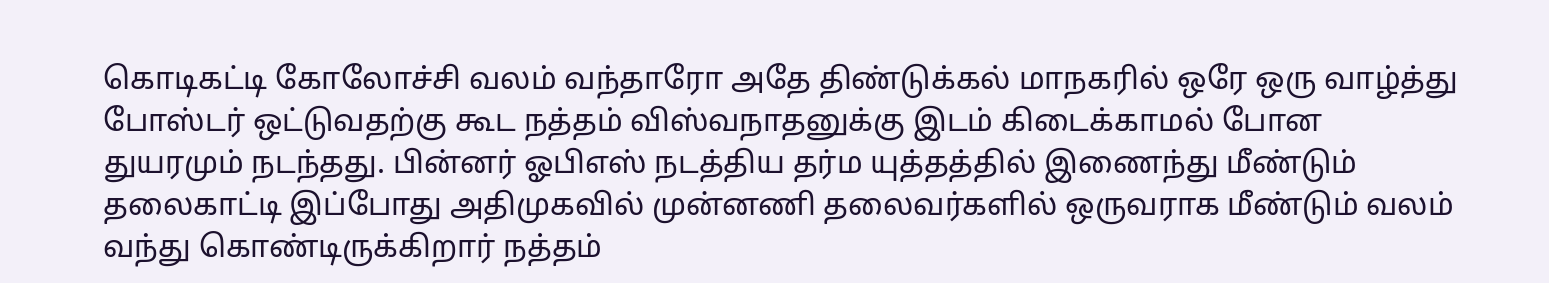கொடிகட்டி கோலோச்சி வலம் வந்தாரோ அதே திண்டுக்கல் மாநகரில் ஒரே ஒரு வாழ்த்து போஸ்டர் ஒட்டுவதற்கு கூட நத்தம் விஸ்வநாதனுக்கு இடம் கிடைக்காமல் போன துயரமும் நடந்தது. பின்னர் ஓபிஎஸ் நடத்திய தர்ம யுத்தத்தில் இணைந்து மீண்டும் தலைகாட்டி இப்போது அதிமுகவில் முன்னணி தலைவர்களில் ஒருவராக மீண்டும் வலம் வந்து கொண்டிருக்கிறார் நத்தம்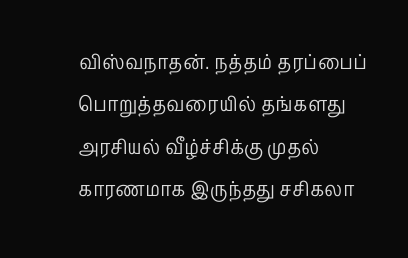விஸ்வநாதன். நத்தம் தரப்பைப் பொறுத்தவரையில் தங்களது அரசியல் வீழ்ச்சிக்கு முதல் காரணமாக இருந்தது சசிகலா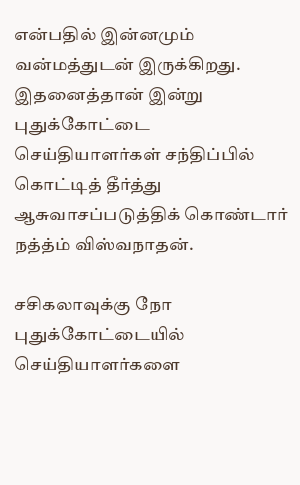என்பதில் இன்னமும் வன்மத்துடன் இருக்கிறது. இதனைத்தான் இன்று புதுக்கோட்டை செய்தியாளர்கள் சந்திப்பில் கொட்டித் தீர்த்து ஆசுவாசப்படுத்திக் கொண்டார் நத்த்ம் விஸ்வநாதன்.

சசிகலாவுக்கு நோ
புதுக்கோட்டையில் செய்தியாளர்களை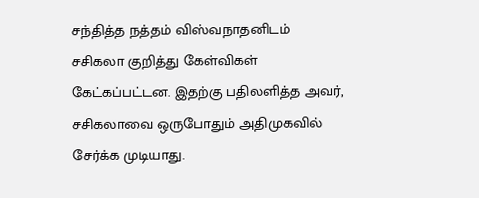சந்தித்த நத்தம் விஸ்வநாதனிடம் சசிகலா குறித்து கேள்விகள் கேட்கப்பட்டன. இதற்கு பதிலளித்த அவர், சசிகலாவை ஒருபோதும் அதிமுகவில் சேர்க்க முடியாது.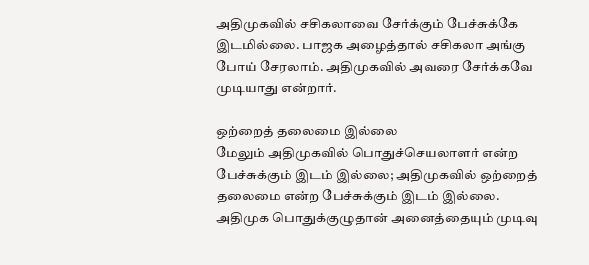அதிமுகவில் சசிகலாவை சேர்க்கும் பேச்சுக்கே இடமில்லை. பாஜக அழைத்தால் சசிகலா அங்கு போய் சேரலாம். அதிமுகவில் அவரை சேர்க்கவே முடியாது என்றார்.

ஒற்றைத் தலைமை இல்லை
மேலும் அதிமுகவில் பொதுச்செயலாளர் என்ற பேச்சுக்கும் இடம் இல்லை; அதிமுகவில் ஒற்றைத் தலைமை என்ற பேச்சுக்கும் இடம் இல்லை. அதிமுக பொதுக்குழுதான் அனைத்தையும் முடிவு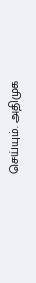செய்யும். அதிமுக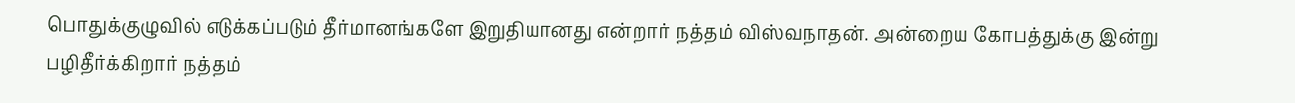பொதுக்குழுவில் எடுக்கப்படும் தீர்மானங்களே இறுதியானது என்றார் நத்தம் விஸ்வநாதன். அன்றைய கோபத்துக்கு இன்று பழிதீர்க்கிறார் நத்தம்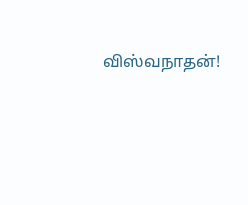விஸ்வநாதன்!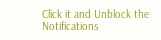Click it and Unblock the Notifications